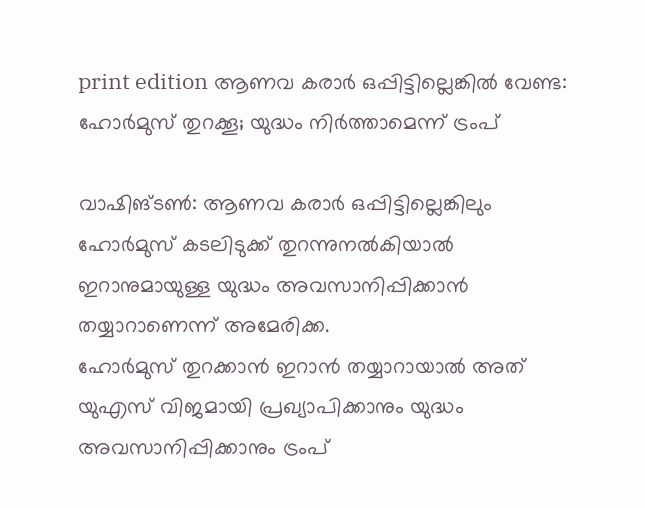print edition ആണവ കരാർ ഒപ്പിട്ടില്ലെങ്കിൽ വേണ്ട: ഹോർമുസ് തുറക്കൂ; യുദ്ധം നിർത്താമെന്ന് ട്രംപ്

വാഷിങ്ടൺ: ആണവ കരാർ ഒപ്പിട്ടില്ലെങ്കിലും ഹോർമുസ് കടലിടുക്ക് തുറന്നുനൽകിയാൽ ഇറാനുമായുള്ള യുദ്ധം അവസാനിപ്പിക്കാൻ തയ്യാറാണെന്ന് അമേരിക്ക.
ഹോർമുസ് തുറക്കാൻ ഇറാൻ തയ്യാറായാൽ അത് യുഎസ് വിജമായി പ്രഖ്യാപിക്കാനും യുദ്ധം അവസാനിപ്പിക്കാനും ട്രംപ്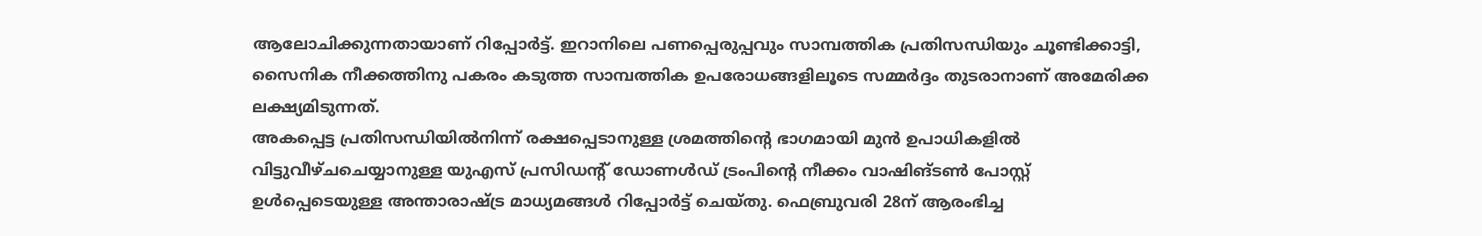ആലോചിക്കുന്നതായാണ് റിപ്പോർട്ട്. ഇറാനിലെ പണപ്പെരുപ്പവും സാമ്പത്തിക പ്രതിസന്ധിയും ചൂണ്ടിക്കാട്ടി, സൈനിക നീക്കത്തിനു പകരം കടുത്ത സാമ്പത്തിക ഉപരോധങ്ങളിലൂടെ സമ്മർദ്ദം തുടരാനാണ് അമേരിക്ക ലക്ഷ്യമിടുന്നത്.
അകപ്പെട്ട പ്രതിസന്ധിയിൽനിന്ന് രക്ഷപ്പെടാനുള്ള ശ്രമത്തിന്റെ ഭാഗമായി മുൻ ഉപാധികളിൽ വിട്ടുവീഴ്ചചെയ്യാനുള്ള യുഎസ് പ്രസിഡന്റ് ഡോണൾഡ് ട്രംപിന്റെ നീക്കം വാഷിങ്ടൺ പോസ്റ്റ് ഉൾപ്പെടെയുള്ള അന്താരാഷ്ട്ര മാധ്യമങ്ങൾ റിപ്പോർട്ട് ചെയ്തു. ഫെബ്രുവരി 28ന് ആരംഭിച്ച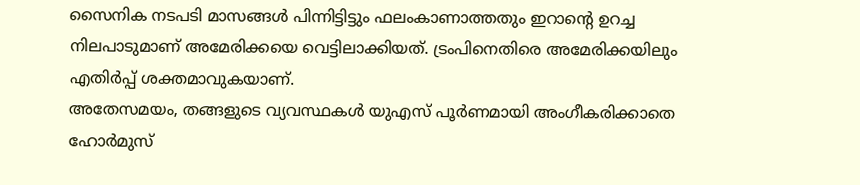സൈനിക നടപടി മാസങ്ങൾ പിന്നിട്ടിട്ടും ഫലംകാണാത്തതും ഇറാന്റെ ഉറച്ച നിലപാടുമാണ് അമേരിക്കയെ വെട്ടിലാക്കിയത്. ട്രംപിനെതിരെ അമേരിക്കയിലും എതിർപ്പ് ശക്തമാവുകയാണ്.
അതേസമയം, തങ്ങളുടെ വ്യവസ്ഥകൾ യുഎസ് പൂർണമായി അംഗീകരിക്കാതെ ഹോർമുസ്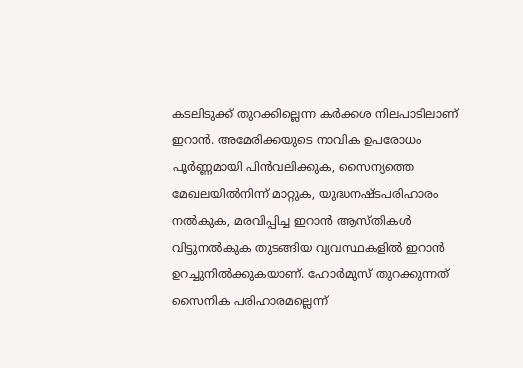കടലിടുക്ക് തുറക്കില്ലെന്ന കർക്കശ നിലപാടിലാണ് ഇറാൻ. അമേരിക്കയുടെ നാവിക ഉപരോധം പൂർണ്ണമായി പിൻവലിക്കുക, സൈന്യത്തെ മേഖലയിൽനിന്ന് മാറ്റുക, യുദ്ധനഷ്ടപരിഹാരം നൽകുക, മരവിപ്പിച്ച ഇറാൻ ആസ്തികൾ വിട്ടുനൽകുക തുടങ്ങിയ വ്യവസ്ഥകളിൽ ഇറാൻ ഉറച്ചുനിൽക്കുകയാണ്. ഹോർമുസ് തുറക്കുന്നത് സൈനിക പരിഹാരമല്ലെന്ന്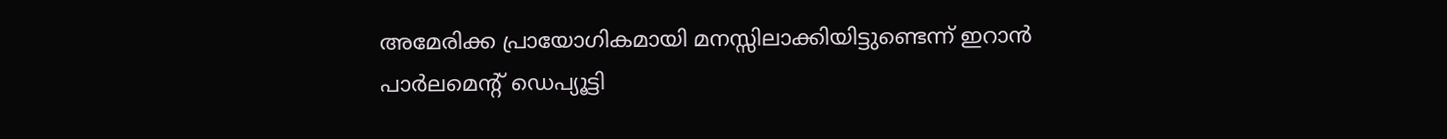അമേരിക്ക പ്രായോഗികമായി മനസ്സിലാക്കിയിട്ടുണ്ടെന്ന് ഇറാൻ പാർലമെന്റ് ഡെപ്യൂട്ടി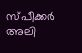സ്പീക്കർ അലി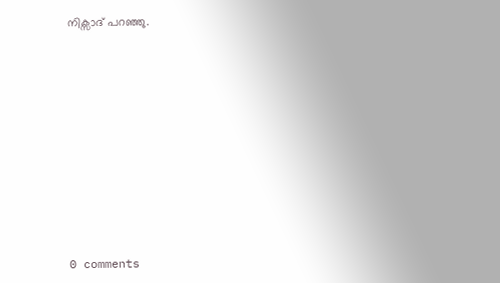നിക്സാദ് പറഞ്ഞു.










0 comments